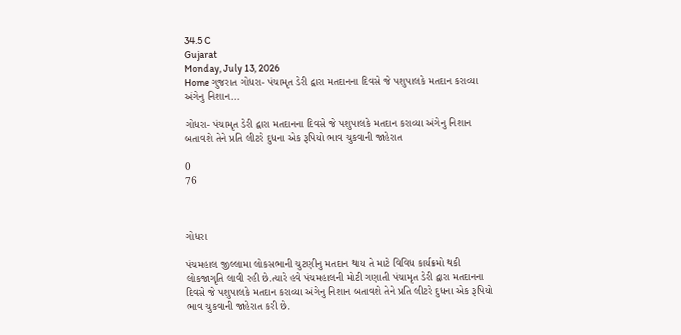34.5 C
Gujarat
Monday, July 13, 2026
Home ગુજરાત ગોધરા- પંચામૃત ડેરી દ્વારા મતદાનના દિવસે જે પશુપાલકે મતદાન કરાવ્યા અંગેનુ નિશાન...

ગોધરા- પંચામૃત ડેરી દ્વારા મતદાનના દિવસે જે પશુપાલકે મતદાન કરાવ્યા અંગેનુ નિશાન બતાવશે તેને પ્રતિ લીટરે દુધના એક રૂપિયો ભાવ ચુકવાની જાહેરાત

0
76



ગોધરા

પંચમહાલ જીલ્લામા લોકસભાની ચુટણીનુ મતદાન થાય તે માટે વિવિધ કાર્યક્રમો થકી લોકજાગૃતિ લાવી રહી છે.ત્યારે હવે પંચમહાલની મોટી ગણાતી પંચામૃત ડેરી દ્વારા મતદાનના દિવસે જે પશુપાલકે મતદાન કરાવ્યા અંગેનુ નિશાન બતાવશે તેને પ્રતિ લીટરે દુધના એક રૂપિયો ભાવ ચુકવાની જાહેરાત કરી છે.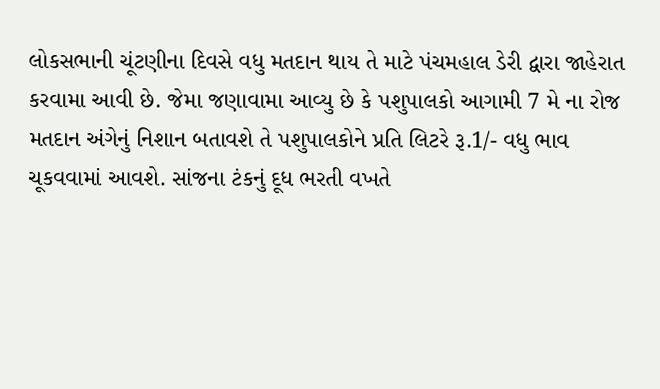લોકસભાની ચૂંટણીના દિવસે વધુ મતદાન થાય તે માટે પંચમહાલ ડેરી દ્વારા જાહેરાત કરવામા આવી છે. જેમા જણાવામા આવ્યુ છે કે પશુપાલકો આગામી 7 મે ના રોજ મતદાન અંગેનું નિશાન બતાવશે તે પશુપાલકોને પ્રતિ લિટરે રૂ.1/- વધુ ભાવ ચૂકવવામાં આવશે. સાંજના ટંકનું દૂધ ભરતી વખતે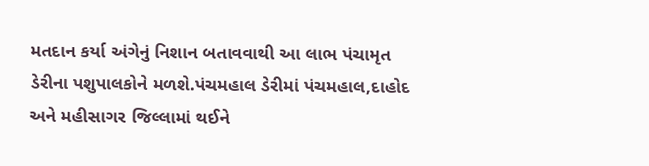મતદાન કર્યા અંગેનું નિશાન બતાવવાથી આ લાભ પંચામૃત ડેરીના પશુપાલકોને મળશે.પંચમહાલ ડેરીમાં પંચમહાલ,દાહોદ અને મહીસાગર જિલ્લામાં થઈને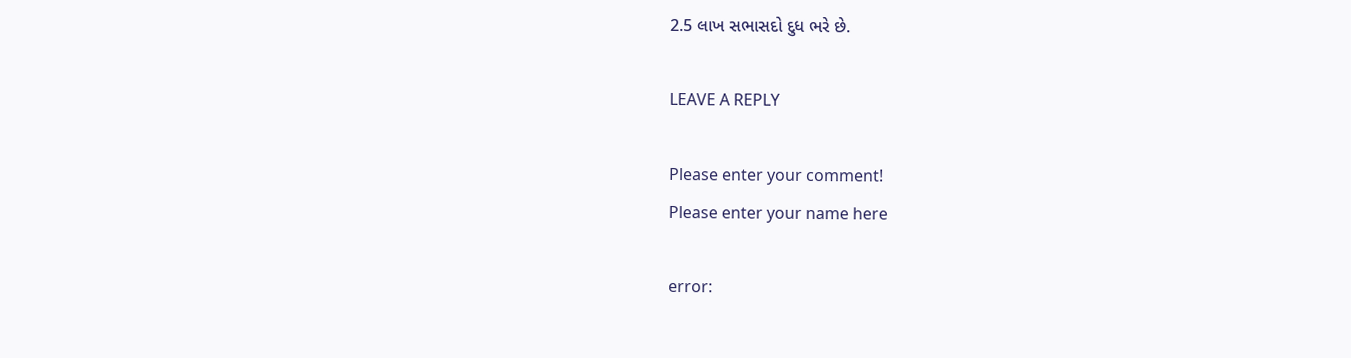2.5 લાખ સભાસદો દુધ ભરે છે.

LEAVE A REPLY

Please enter your comment!
Please enter your name here

error: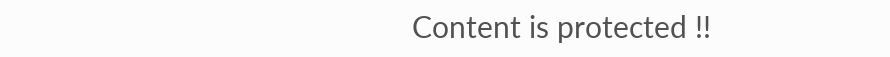Content is protected !!